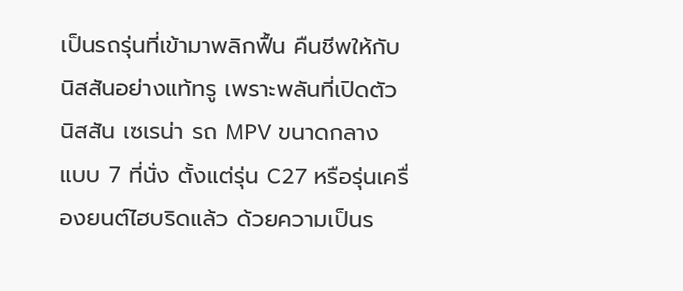เป็นรถรุ่นที่เข้ามาพลิกฟื้น คืนชีพให้กับนิสสันอย่างแท้ทรู เพราะพลันที่เปิดตัว นิสสัน เซเรน่า รถ MPV ขนาดกลาง แบบ 7 ที่นั่ง ตั้งแต่รุ่น C27 หรือรุ่นเครื่องยนต์ไฮบริดแล้ว ด้วยความเป็นร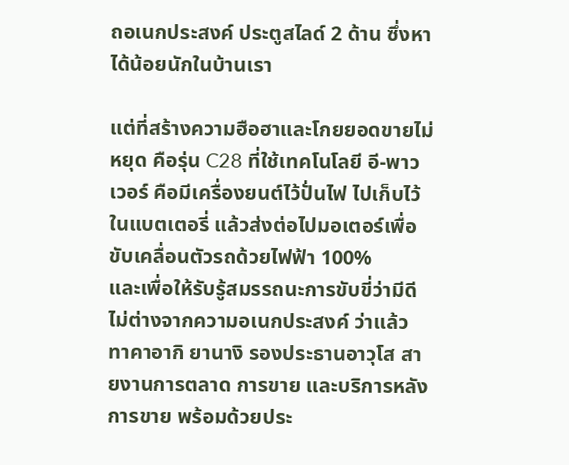ถอเนกประสงค์ ประตูสไลด์ 2 ด้าน ซึ่งหาได้น้อยนักในบ้านเรา

แต่ที่สร้างความฮือฮาและโกยยอดขายไม่หยุด คือรุ่น C28 ที่ใช้เทคโนโลยี อี-พาวเวอร์ คือมีเครื่องยนต์ไว้ปั่นไฟ ไปเก็บไว้ในแบตเตอรี่ แล้วส่งต่อไปมอเตอร์เพื่อขับเคลื่อนตัวรถด้วยไฟฟ้า 100%
และเพื่อให้รับรู้สมรรถนะการขับขี่ว่ามีดีไม่ต่างจากความอเนกประสงค์ ว่าแล้ว ทาคาอากิ ยานางิ รองประธานอาวุโส สายงานการตลาด การขาย และบริการหลังการขาย พร้อมด้วยประ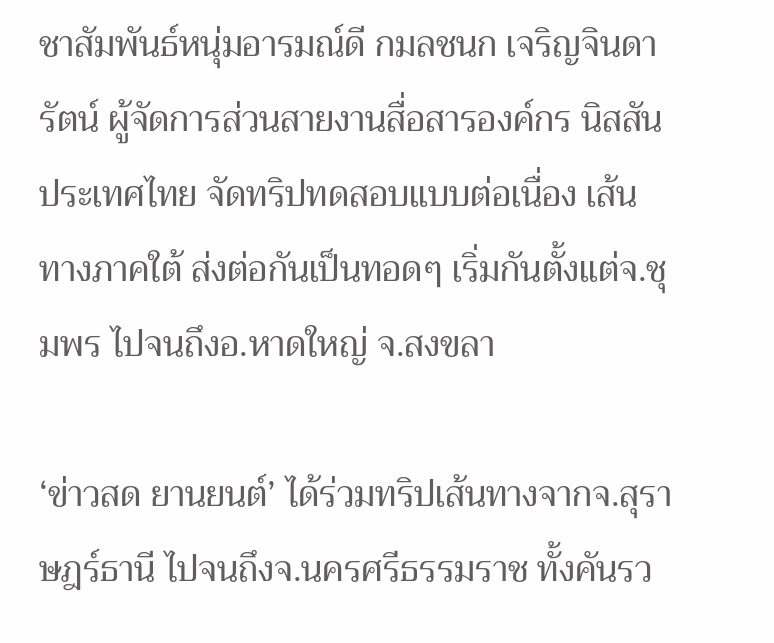ชาสัมพันธ์หนุ่มอารมณ์ดี กมลชนก เจริญจินดารัตน์ ผู้จัดการส่วนสายงานสื่อสารองค์กร นิสสัน ประเทศไทย จัดทริปทดสอบแบบต่อเนื่อง เส้นทางภาคใต้ ส่งต่อกันเป็นทอดๆ เริ่มกันตั้งแต่จ.ชุมพร ไปจนถึงอ.หาดใหญ่ จ.สงขลา

‘ข่าวสด ยานยนต์’ ได้ร่วมทริปเส้นทางจากจ.สุราษฎร์ธานี ไปจนถึงจ.นครศรีธรรมราช ทั้งคันรว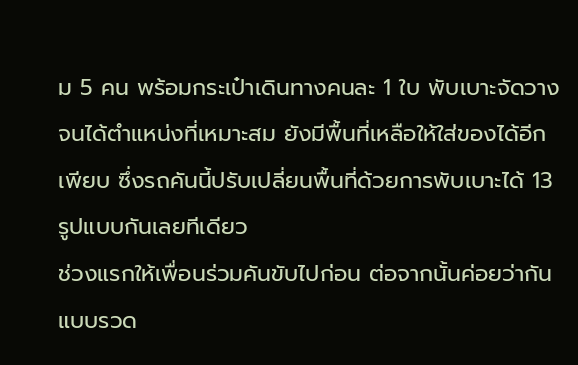ม 5 คน พร้อมกระเป๋าเดินทางคนละ 1 ใบ พับเบาะจัดวางจนได้ตำแหน่งที่เหมาะสม ยังมีพื้นที่เหลือให้ใส่ของได้อีกเพียบ ซึ่งรถคันนี้ปรับเปลี่ยนพื้นที่ด้วยการพับเบาะได้ 13 รูปแบบกันเลยทีเดียว
ช่วงแรกให้เพื่อนร่วมคันขับไปก่อน ต่อจากนั้นค่อยว่ากันแบบรวด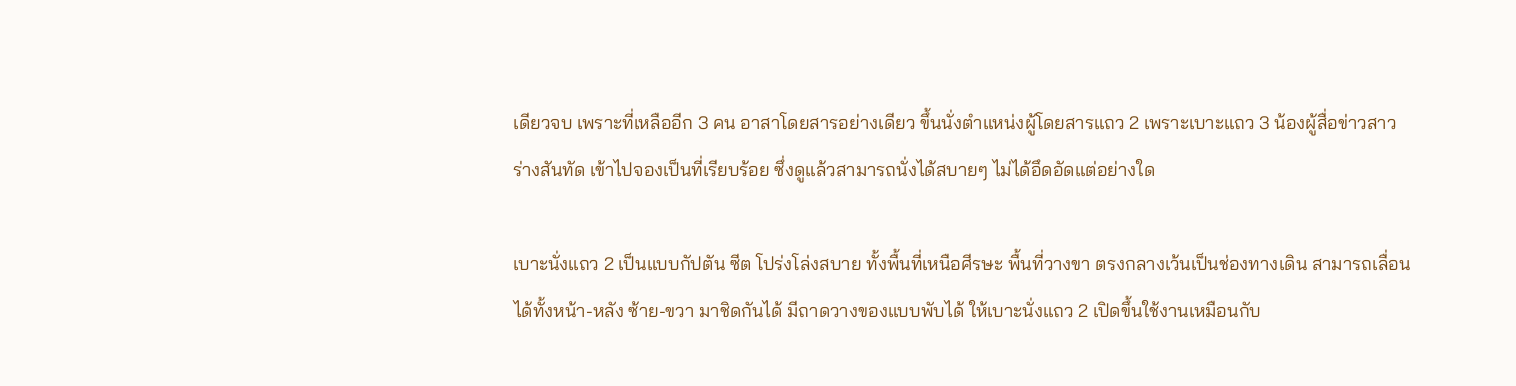เดียวจบ เพราะที่เหลืออีก 3 คน อาสาโดยสารอย่างเดียว ขึ้นนั่งตำแหน่งผู้โดยสารแถว 2 เพราะเบาะแถว 3 น้องผู้สื่อข่าวสาวร่างสันทัด เข้าไปจองเป็นที่เรียบร้อย ซึ่งดูแล้วสามารถนั่งได้สบายๆ ไม่ได้อึดอัดแต่อย่างใด

เบาะนั่งแถว 2 เป็นแบบกัปตัน ซีต โปร่งโล่งสบาย ทั้งพื้นที่เหนือศีรษะ พื้นที่วางขา ตรงกลางเว้นเป็นช่องทางเดิน สามารถเลื่อนได้ทั้งหน้า-หลัง ซ้าย-ขวา มาชิดกันได้ มีถาดวางของแบบพับได้ ให้เบาะนั่งแถว 2 เปิดขึ้นใช้งานเหมือนกับ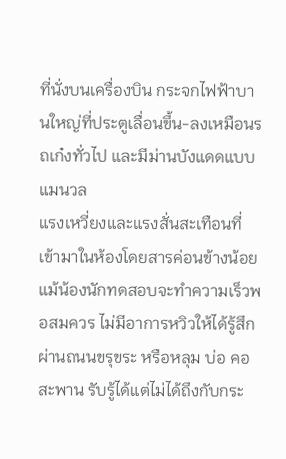ที่นั่งบนเครื่องบิน กระจกไฟฟ้าบานใหญ่ที่ประตูเลื่อนขึ้น-ลงเหมือนรถเก๋งทั่วไป และมีม่านบังแดดแบบแมนวล
แรงเหวี่ยงและแรงสั่นสะเทือนที่เข้ามาในห้องโดยสารค่อนข้างน้อย แม้น้องนักทดสอบจะทำความเร็วพอสมควร ไม่มีอาการหวิวให้ได้รู้สึก ผ่านถนนขรุขระ หรือหลุม บ่อ คอสะพาน รับรู้ได้แต่ไม่ได้ถึงกับกระ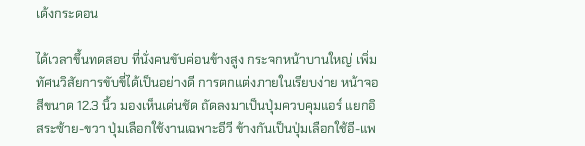เด้งกระดอน

ได้เวลาขึ้นทดสอบ ที่นั่งคนขับค่อนข้างสูง กระจกหน้าบานใหญ่ เพิ่มทัศนวิสัยการขับขี่ได้เป็นอย่างดี การตกแต่งภายในเรียบง่าย หน้าจอสีขนาด 12.3 นิ้ว มองเห็นเด่นชัด ถัดลงมาเป็นปุ่มควบคุมแอร์ แยกอิสระซ้าย-ขวา ปุ่มเลือกใช้งานเฉพาะอีวี ข้างกันเป็นปุ่มเลือกใช้อี-แพ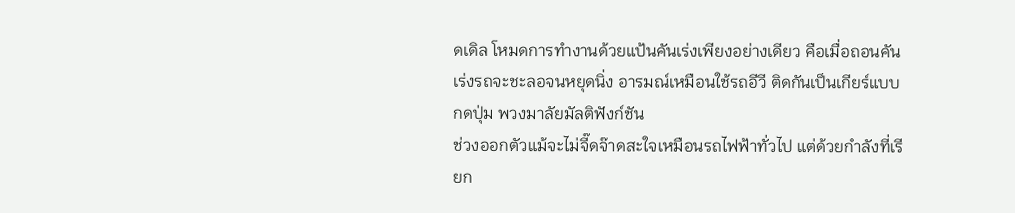ดเดิล โหมดการทำงานด้วยแป้นคันเร่งเพียงอย่างเดียว คือเมื่อถอนคันเร่งรถจะชะลอจนหยุดนิ่ง อารมณ์เหมือนใช้รถอีวี ติดกันเป็นเกียร์แบบกดปุ่ม พวงมาลัยมัลติฟังก์ชัน
ช่วงออกตัวแม้จะไม่จี๊ดจ๊าดสะใจเหมือนรถไฟฟ้าทั่วไป แต่ด้วยกำลังที่เรียก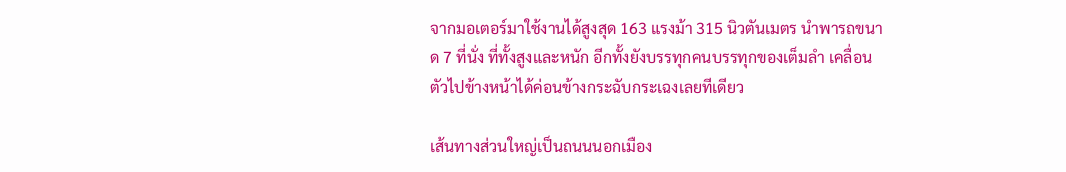จากมอเตอร์มาใช้งานได้สูงสุด 163 แรงม้า 315 นิวตันเมตร นำพารถขนาด 7 ที่นั่ง ที่ทั้งสูงและหนัก อีกทั้งยังบรรทุกคนบรรทุกของเต็มลำ เคลื่อนตัวไปข้างหน้าได้ค่อนข้างกระฉับกระเฉงเลยทีเดียว

เส้นทางส่วนใหญ่เป็นถนนนอกเมือง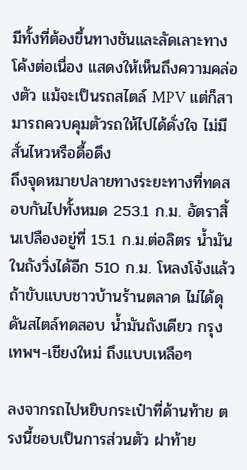มีทั้งที่ต้องขึ้นทางชันและลัดเลาะทางโค้งต่อเนื่อง แสดงให้เห็นถึงความคล่องตัว แม้จะเป็นรถสไตล์ MPV แต่ก็สามารถควบคุมตัวรถให้ไปได้ดั่งใจ ไม่มีสั่นไหวหรือดื้อดึง
ถึงจุดหมายปลายทางระยะทางที่ทดสอบกันไปทั้งหมด 253.1 ก.ม. อัตราสิ้นเปลืองอยู่ที่ 15.1 ก.ม.ต่อลิตร น้ำมันในถังวิ่งได้อีก 510 ก.ม. โหลงโจ้งแล้วถ้าขับแบบชาวบ้านร้านตลาด ไม่ได้ดุดันสไตล์ทดสอบ น้ำมันถังเดียว กรุงเทพฯ-เชียงใหม่ ถึงแบบเหลือๆ

ลงจากรถไปหยิบกระเป๋าที่ด้านท้าย ตรงนี้ชอบเป็นการส่วนตัว ฝาท้าย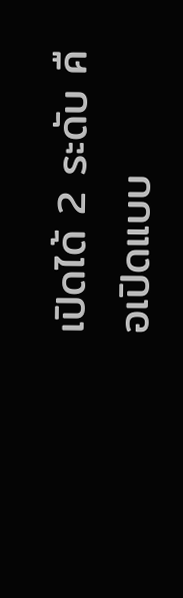เปิดได้ 2 ระดับ คือเปิดแบบ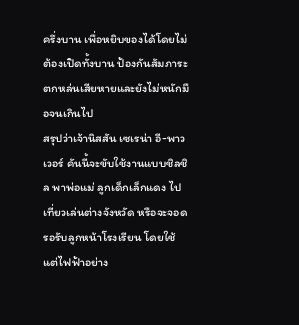ครึ่งบาน เพื่อหยิบของได้โดยไม่ต้องเปิดทั้งบาน ป้องกันสัมภาระตกหล่นเสียหายและยังไม่หนักมือจนเกินไป
สรุปว่าเจ้านิสสัน เซเรน่า อี-พาวเวอร์ คันนี้จะขับใช้งานแบบชิลชิล พาพ่อแม่ ลูกเด็กเล็กแดง ไปเที่ยวเล่นต่างจังหวัด หรือจะจอดรอรับลูกหน้าโรงเรียน โดยใช้แต่ไฟฟ้าอย่าง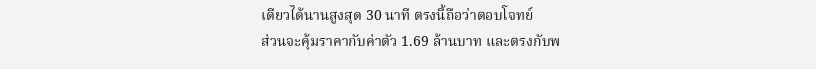เดียวได้นานสูงสุด 30 นาที ตรงนี้ถือว่าตอบโจทย์
ส่วนจะคุ้มราคากับค่าตัว 1.69 ล้านบาท และตรงกับพ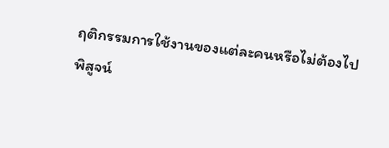ฤติกรรมการใช้งานของแต่ละคนหรือไม่ต้องไปพิสูจน์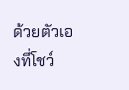ด้วยตัวเองที่โชว์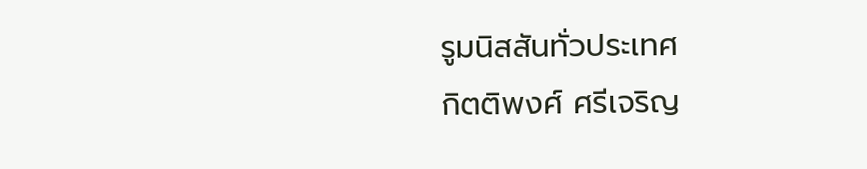รูมนิสสันทั่วประเทศ
กิตติพงศ์ ศรีเจริญ